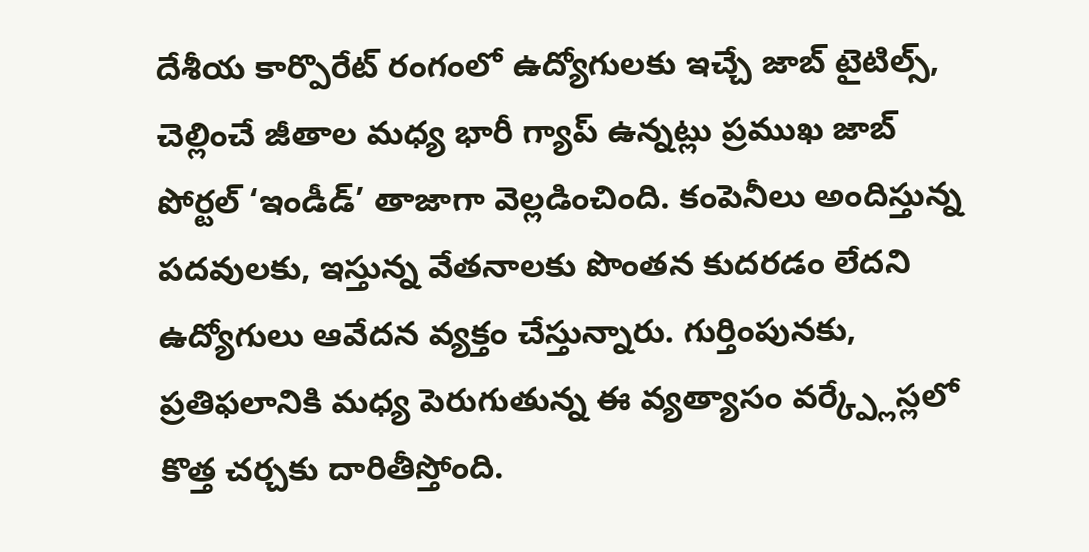దేశీయ కార్పొరేట్ రంగంలో ఉద్యోగులకు ఇచ్చే జాబ్ టైటిల్స్, చెల్లించే జీతాల మధ్య భారీ గ్యాప్ ఉన్నట్లు ప్రముఖ జాబ్ పోర్టల్ ‘ఇండీడ్’ తాజాగా వెల్లడించింది. కంపెనీలు అందిస్తున్న పదవులకు, ఇస్తున్న వేతనాలకు పొంతన కుదరడం లేదని ఉద్యోగులు ఆవేదన వ్యక్తం చేస్తున్నారు. గుర్తింపునకు, ప్రతిఫలానికి మధ్య పెరుగుతున్న ఈ వ్యత్యాసం వర్క్ప్లేస్లలో కొత్త చర్చకు దారితీస్తోంది.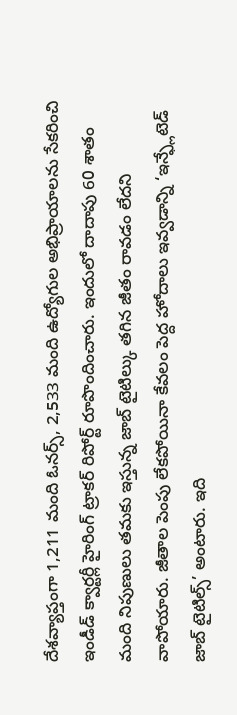దేశవ్యాప్తంగా 1,211 మంది ఓనర్స్, 2,533 మంది ఉద్యోగుల అభిప్రాయాలను సేకరించి ఇండీడ్ క్వార్టర్లీ హైరింగ్ ట్రాకర్ రిపోర్ట్ రూపొందించారు. ఇందులో దాదాపు 60 శాతం మంది నిపుణులు తమకు ఇస్తున్న జాబ్ టైటిల్కు తగిన జీతం రావడం లేదని వాపోయారు. జీతాల పెంపు లేకపోయినా కేవలం పెద్ద హోదాలు ఇవ్వడాన్ని ‘ఇన్ఫ్లేటెడ్ జాబ్ టైటిల్స్’ అంటారు. ఇది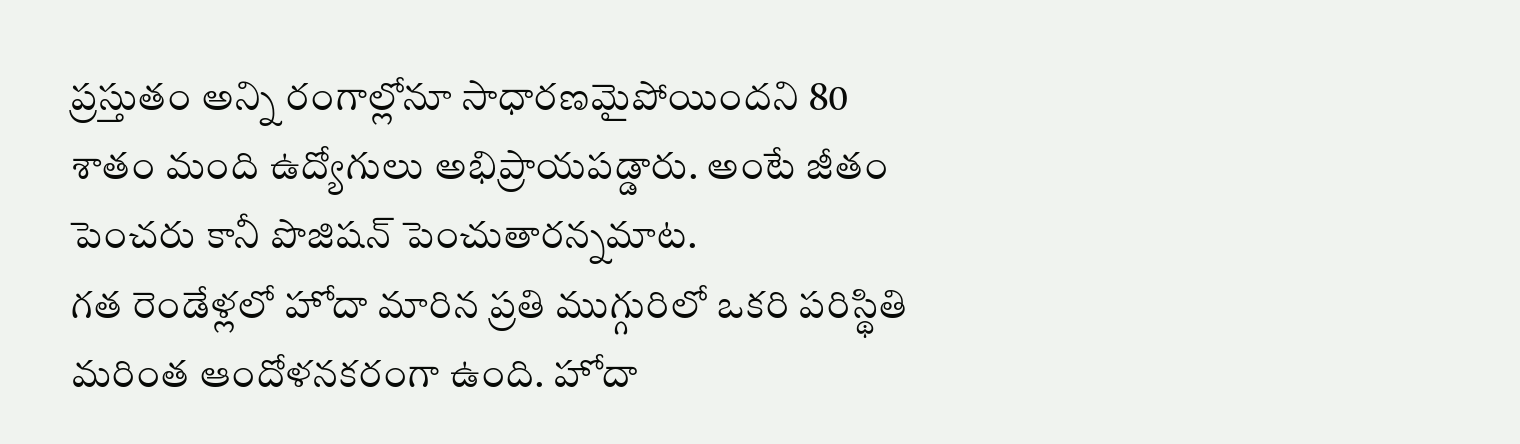ప్రస్తుతం అన్ని రంగాల్లోనూ సాధారణమైపోయిందని 80 శాతం మంది ఉద్యోగులు అభిప్రాయపడ్డారు. అంటే జీతం పెంచరు కానీ పొజిషన్ పెంచుతారన్నమాట.
గత రెండేళ్లలో హోదా మారిన ప్రతి ముగ్గురిలో ఒకరి పరిస్థితి మరింత ఆందోళనకరంగా ఉంది. హోదా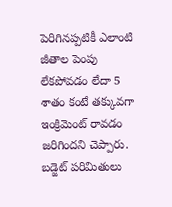పెరిగినప్పటికీ ఎలాంటి జీతాల పెంపు లేకపోవడం లేదా 5 శాతం కంటే తక్కువగా ఇంక్రిమెంట్ రావడం జరిగిందని చెప్పారు. బడ్జెట్ పరిమితులు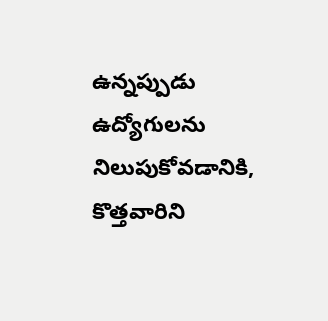ఉన్నప్పుడు ఉద్యోగులను నిలుపుకోవడానికి, కొత్తవారిని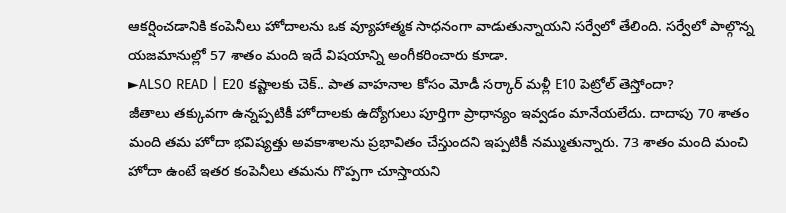ఆకర్షించడానికి కంపెనీలు హోదాలను ఒక వ్యూహాత్మక సాధనంగా వాడుతున్నాయని సర్వేలో తేలింది. సర్వేలో పాల్గొన్న యజమానుల్లో 57 శాతం మంది ఇదే విషయాన్ని అంగీకరించారు కూడా.
►ALSO READ | E20 కష్టాలకు చెక్.. పాత వాహనాల కోసం మోడీ సర్కార్ మళ్లీ E10 పెట్రోల్ తెస్తోందా?
జీతాలు తక్కువగా ఉన్నప్పటికీ హోదాలకు ఉద్యోగులు పూర్తిగా ప్రాధాన్యం ఇవ్వడం మానేయలేదు. దాదాపు 70 శాతం మంది తమ హోదా భవిష్యత్తు అవకాశాలను ప్రభావితం చేస్తుందని ఇప్పటికీ నమ్ముతున్నారు. 73 శాతం మంది మంచి హోదా ఉంటే ఇతర కంపెనీలు తమను గొప్పగా చూస్తాయని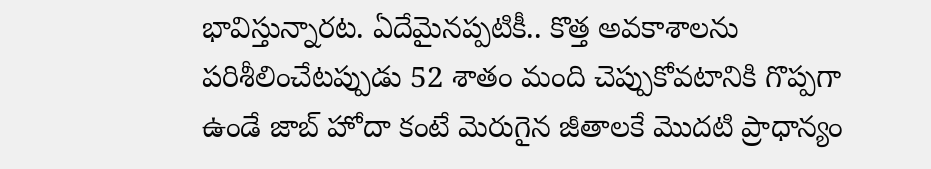భావిస్తున్నారట. ఏదేమైనప్పటికీ.. కొత్త అవకాశాలను పరిశీలించేటప్పుడు 52 శాతం మంది చెప్పుకోవటానికి గొప్పగా ఉండే జాబ్ హోదా కంటే మెరుగైన జీతాలకే మొదటి ప్రాధాన్యం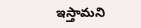ఇస్తామని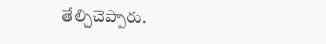తేల్చిచెప్పారు.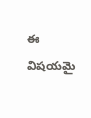ఈ విషయమై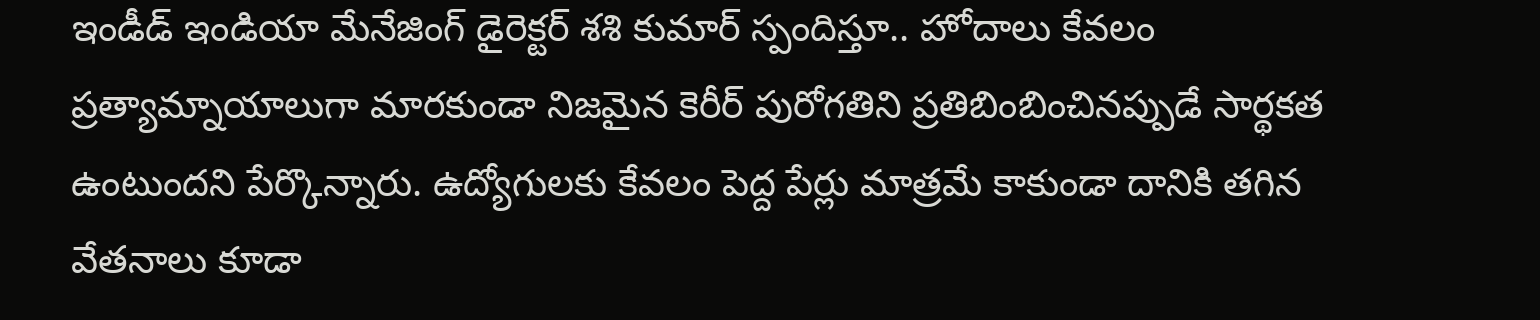ఇండీడ్ ఇండియా మేనేజింగ్ డైరెక్టర్ శశి కుమార్ స్పందిస్తూ.. హోదాలు కేవలం ప్రత్యామ్నాయాలుగా మారకుండా నిజమైన కెరీర్ పురోగతిని ప్రతిబింబించినప్పుడే సార్థకత ఉంటుందని పేర్కొన్నారు. ఉద్యోగులకు కేవలం పెద్ద పేర్లు మాత్రమే కాకుండా దానికి తగిన వేతనాలు కూడా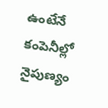ఉంటేనే కంపెనీల్లో నైపుణ్యం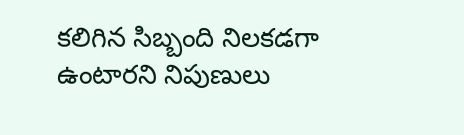కలిగిన సిబ్బంది నిలకడగా ఉంటారని నిపుణులు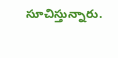సూచిస్తున్నారు.